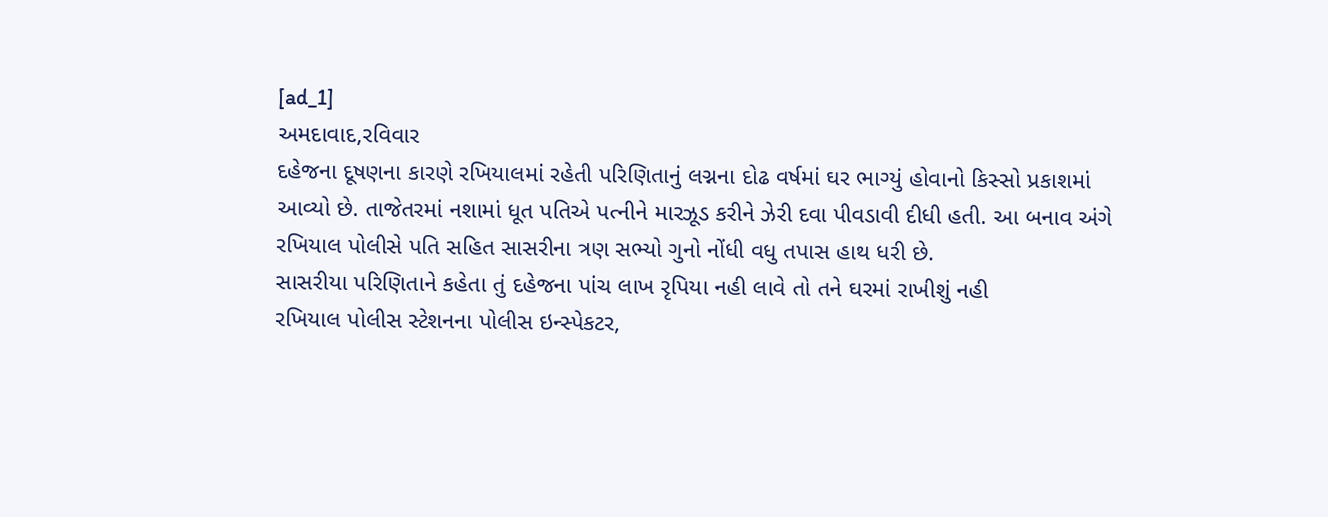[ad_1]
અમદાવાદ,રવિવાર
દહેજના દૂષણના કારણે રખિયાલમાં રહેતી પરિણિતાનું લગ્નના દોઢ વર્ષમાં ઘર ભાગ્યું હોવાનો કિસ્સો પ્રકાશમાં આવ્યો છે. તાજેતરમાં નશામાં ધૂત પતિએ પત્નીને મારઝૂડ કરીને ઝેરી દવા પીવડાવી દીધી હતી. આ બનાવ અંગે રખિયાલ પોલીસે પતિ સહિત સાસરીના ત્રણ સભ્યો ગુનો નોંધી વધુ તપાસ હાથ ધરી છે.
સાસરીયા પરિણિતાને કહેતા તું દહેજના પાંચ લાખ રૃપિયા નહી લાવે તો તને ઘરમાં રાખીશું નહી
રખિયાલ પોલીસ સ્ટેશનના પોલીસ ઇન્સ્પેકટર,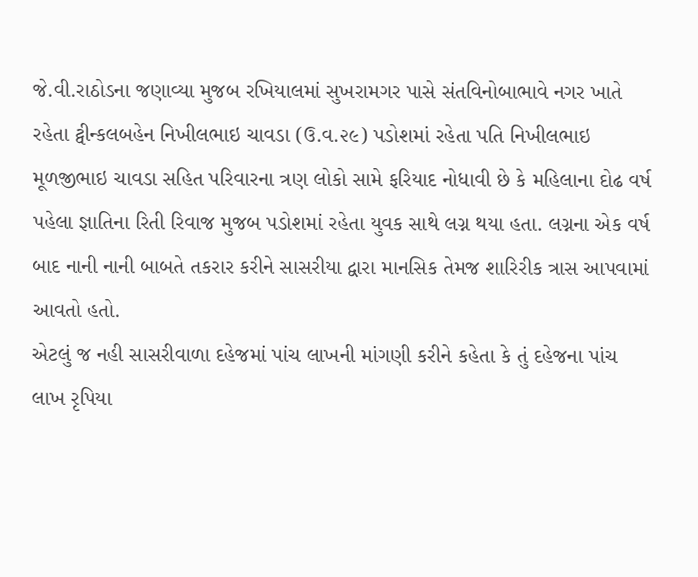જે.વી.રાઠોડના જણાવ્યા મુજબ રખિયાલમાં સુખરામગર પાસે સંતવિનોબાભાવે નગર ખાતે રહેતા ટ્વીન્કલબહેન નિખીલભાઇ ચાવડા (ઉ.વ.૨૯) પડોશમાં રહેતા પતિ નિખીલભાઇ મૂળજીભાઇ ચાવડા સહિત પરિવારના ત્રણ લોકો સામે ફરિયાદ નોધાવી છે કે મહિલાના દોઢ વર્ષ પહેલા જ્ઞાતિના રિતી રિવાજ મુજબ પડોશમાં રહેતા યુવક સાથે લગ્ન થયા હતા. લગ્નના એક વર્ષ બાદ નાની નાની બાબતે તકરાર કરીને સાસરીયા દ્વારા માનસિક તેમજ શારિરીક ત્રાસ આપવામાં આવતો હતો.
એટલું જ નહી સાસરીવાળા દહેજમાં પાંચ લાખની માંગણી કરીને કહેતા કે તું દહેજના પાંચ લાખ રૃપિયા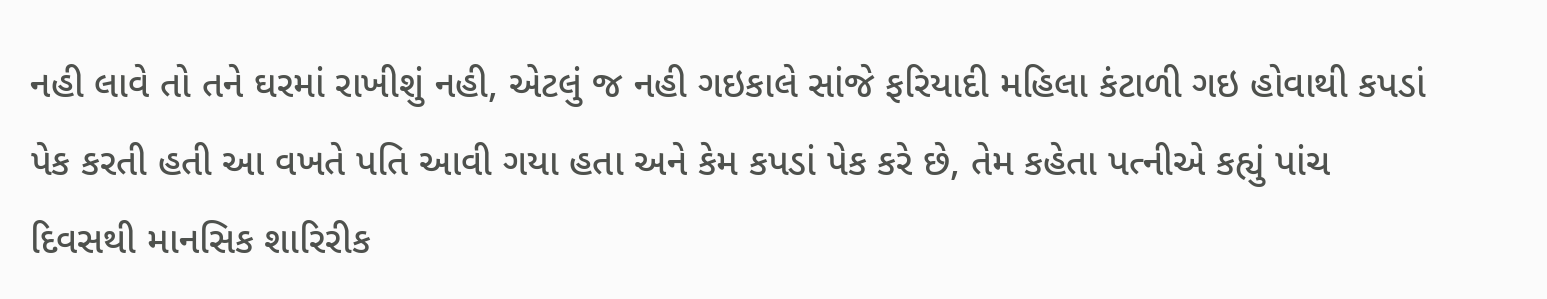નહી લાવે તો તને ઘરમાં રાખીશું નહી, એટલું જ નહી ગઇકાલે સાંજે ફરિયાદી મહિલા કંટાળી ગઇ હોવાથી કપડાં પેક કરતી હતી આ વખતે પતિ આવી ગયા હતા અને કેમ કપડાં પેક કરે છે, તેમ કહેતા પત્નીએ કહ્યું પાંચ દિવસથી માનસિક શારિરીક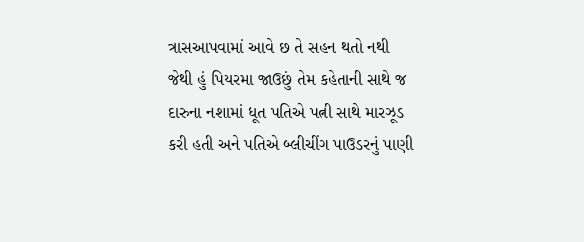ત્રાસઆપવામાં આવે છ તે સહન થતો નથી જેથી હું પિયરમા જાઉછું તેમ કહેતાની સાથે જ દારુના નશામાં ધૂત પતિએ પત્ની સાથે મારઝૂડ કરી હતી અને પતિએ બ્લીચીંગ પાઉડરનું પાણી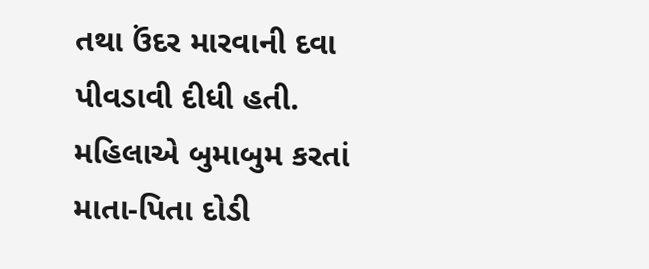તથા ઉંદર મારવાની દવા પીવડાવી દીધી હતી. મહિલાએ બુમાબુમ કરતાં માતા-પિતા દોડી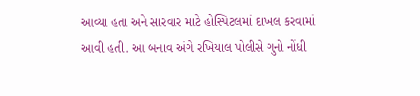આવ્યા હતા અને સારવાર માટે હોસ્પિટલમાં દાખલ કરવામાં આવી હતી. આ બનાવ અંગે રખિયાલ પોલીસે ગુનો નોંધી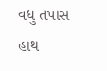વધુ તપાસ હાથ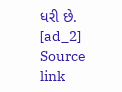ધરી છે.
[ad_2]
Source link